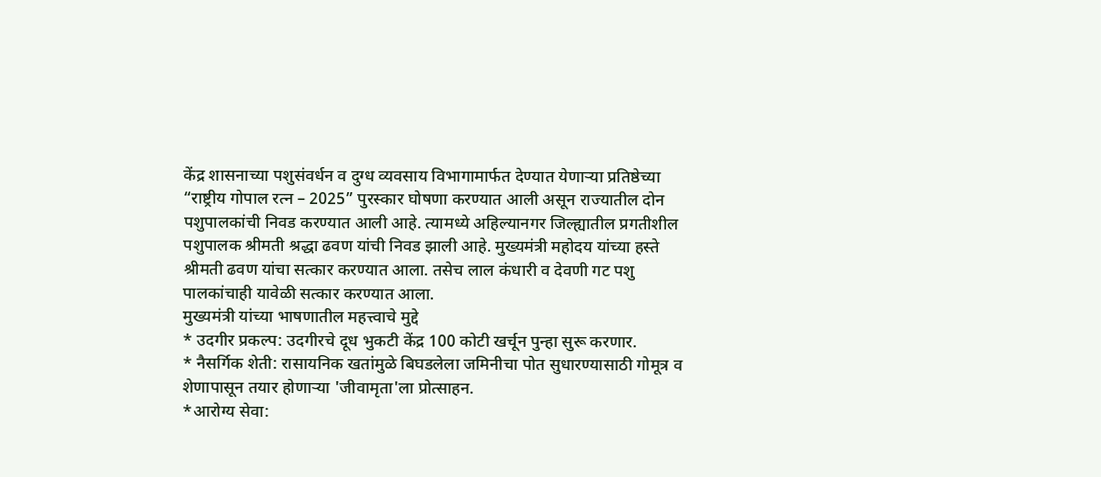केंद्र शासनाच्या पशुसंवर्धन व दुग्ध व्यवसाय विभागामार्फत देण्यात येणाऱ्या प्रतिष्ठेच्या “राष्ट्रीय गोपाल रत्न – 2025” पुरस्कार घोषणा करण्यात आली असून राज्यातील दोन पशुपालकांची निवड करण्यात आली आहे. त्यामध्ये अहिल्यानगर जिल्ह्यातील प्रगतीशील पशुपालक श्रीमती श्रद्धा ढवण यांची निवड झाली आहे. मुख्यमंत्री महोदय यांच्या हस्ते श्रीमती ढवण यांचा सत्कार करण्यात आला. तसेच लाल कंधारी व देवणी गट पशु पालकांचाही यावेळी सत्कार करण्यात आला.
मुख्यमंत्री यांच्या भाषणातील महत्त्वाचे मुद्दे
* उदगीर प्रकल्प: उदगीरचे दूध भुकटी केंद्र 100 कोटी खर्चून पुन्हा सुरू करणार.
* नैसर्गिक शेती: रासायनिक खतांमुळे बिघडलेला जमिनीचा पोत सुधारण्यासाठी गोमूत्र व शेणापासून तयार होणाऱ्या 'जीवामृता'ला प्रोत्साहन.
*आरोग्य सेवा: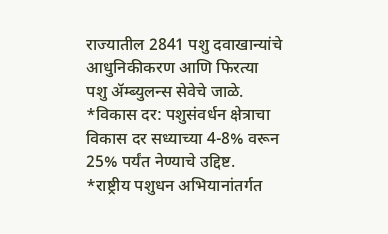राज्यातील 2841 पशु दवाखान्यांचे आधुनिकीकरण आणि फिरत्या पशु ॲम्ब्युलन्स सेवेचे जाळे.
*विकास दर: पशुसंवर्धन क्षेत्राचा विकास दर सध्याच्या 4-8% वरून 25% पर्यंत नेण्याचे उद्दिष्ट.
*राष्ट्रीय पशुधन अभियानांतर्गत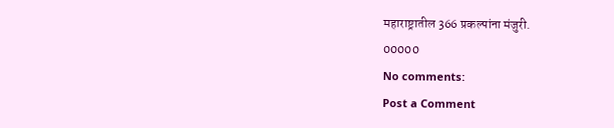महाराष्ट्रातील 366 प्रकल्पांना मंजुरी.
00000
No comments:
Post a Comment